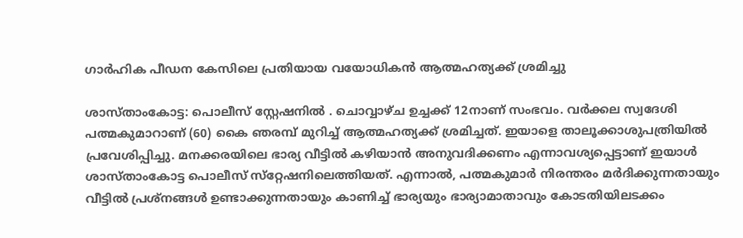ഗാര്‍ഹിക പീഡന കേസിലെ പ്രതിയായ വയോധികന്‍ ആത്മഹത്യക്ക് ശ്രമിച്ചു

ശാസ്താംകോട്ട: പൊലീസ് സ്റ്റേഷനില്‍ . ചൊവ്വാഴ്ച ഉച്ചക്ക് 12നാണ് സംഭവം. വര്‍ക്കല സ്വദേശി പത്മകുമാറാണ് (60) കൈ ഞരമ്പ് മുറിച്ച് ആത്മഹത്യക്ക് ശ്രമിച്ചത്. ഇയാളെ താലൂക്കാശുപത്രിയില്‍ പ്രവേശിപ്പിച്ചു. മനക്കരയിലെ ഭാര്യ വീട്ടില്‍ കഴിയാന്‍ അനുവദിക്കണം എന്നാവശ്യപ്പെട്ടാണ് ഇയാള്‍ ശാസ്താംകോട്ട പൊലീസ് സ്‌റ്റേഷനിലെത്തിയത്. എന്നാല്‍, പത്മകുമാര്‍ നിരന്തരം മര്‍ദിക്കുന്നതായും വീട്ടില്‍ പ്രശ്‌നങ്ങള്‍ ഉണ്ടാക്കുന്നതായും കാണിച്ച് ഭാര്യയും ഭാര്യാമാതാവും കോടതിയിലടക്കം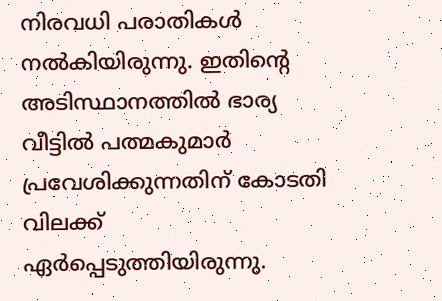നിരവധി പരാതികള്‍ നല്‍കിയിരുന്നു. ഇതിന്‍റെ അടിസ്ഥാനത്തില്‍ ഭാര്യ വീട്ടില്‍ പത്മകുമാര്‍ പ്രവേശിക്കുന്നതിന് കോടതി വിലക്ക് ഏര്‍പ്പെടുത്തിയിരുന്നു.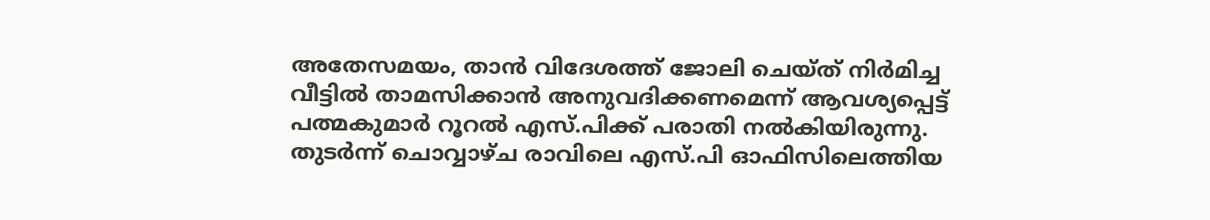അതേസമയം, താന്‍ വിദേശത്ത് ജോലി ചെയ്ത് നിർമിച്ച വീട്ടില്‍ താമസിക്കാന്‍ അനുവദിക്കണമെന്ന് ആവശ്യപ്പെട്ട് പത്മകുമാര്‍ റൂറല്‍ എസ്.പിക്ക് പരാതി നല്‍കിയിരുന്നു. തുടര്‍ന്ന് ചൊവ്വാഴ്ച രാവിലെ എസ്.പി ഓഫിസിലെത്തിയ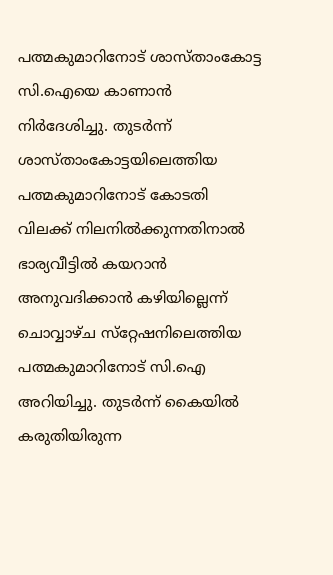പത്മകുമാറിനോട് ശാസ്താംകോട്ട സി.ഐയെ കാണാന്‍ നിർദേശിച്ചു. തുടര്‍ന്ന് ശാസ്താംകോട്ടയിലെത്തിയ പത്മകുമാറിനോട് കോടതി വിലക്ക് നിലനില്‍ക്കുന്നതിനാല്‍ ഭാര്യവീട്ടില്‍ കയറാന്‍ അനുവദിക്കാന്‍ കഴിയില്ലെന്ന് ചൊവ്വാഴ്ച സ്‌റ്റേഷനിലെത്തിയ പത്മകുമാറിനോട് സി.ഐ അറിയിച്ചു. തുടര്‍ന്ന് കൈയില്‍ കരുതിയിരുന്ന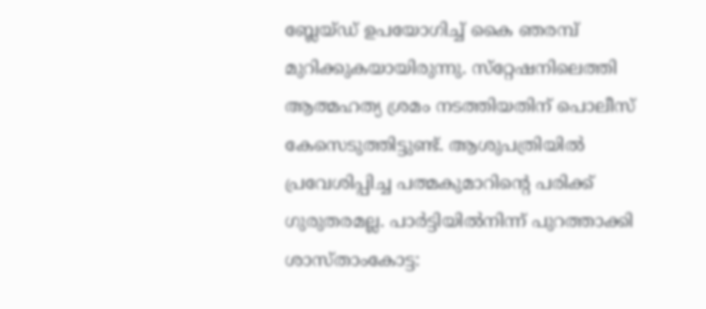ബ്ലേയ്ഡ് ഉപയോഗിച്ച് കൈ ഞരമ്പ് മുറിക്കുകയായിരുന്നു. സ്‌റ്റേഷനിലെത്തി ആത്മഹത്യ ശ്രമം നടത്തിയതിന് പൊലീസ് കേസെടുത്തിട്ടുണ്ട്. ആശുപത്രിയില്‍ പ്രവേശിപ്പിച്ച പത്മകുമാറിന്‍റെ പരിക്ക് ഗുരുതരമല്ല. പാർട്ടിയിൽനിന്ന് പുറത്താക്കി ശാസ്താംകോട്ട: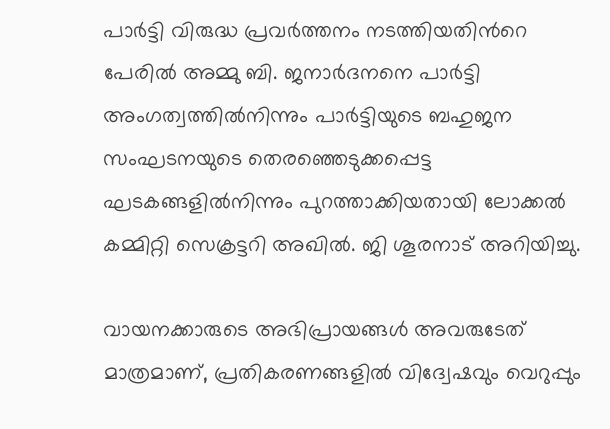പാർട്ടി വിരുദ്ധ പ്രവർത്തനം നടത്തിയതിന്‍റെ പേരിൽ അമ്മു ബി. ജനാർദനനെ പാർട്ടി അംഗത്വത്തിൽനിന്നും പാർട്ടിയുടെ ബഹുജന സംഘടനയുടെ തെരഞ്ഞെടുക്കപ്പെട്ട ഘടകങ്ങളിൽനിന്നും പുറത്താക്കിയതായി ലോക്കൽ കമ്മിറ്റി സെക്രട്ടറി അഖിൽ. ജി ശൂരനാട് അറിയിച്ചു.

വായനക്കാരുടെ അഭിപ്രായങ്ങള്‍ അവരുടേത് മാത്രമാണ്, പ്രതികരണങ്ങളിൽ വിദ്വേഷവും വെറുപ്പും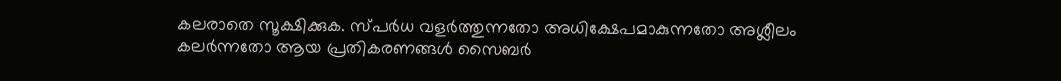കലരാതെ സൂക്ഷിക്കുക. സ്പർധ വളർത്തുന്നതോ അധിക്ഷേപമാകുന്നതോ അശ്ലീലം കലർന്നതോ ആയ പ്രതികരണങ്ങൾ സൈബർ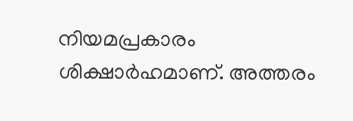നിയമപ്രകാരം ശിക്ഷാർഹമാണ്. അത്തരം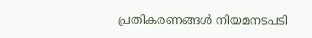പ്രതികരണങ്ങൾ നിയമനടപടി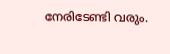നേരിടേണ്ടി വരും.